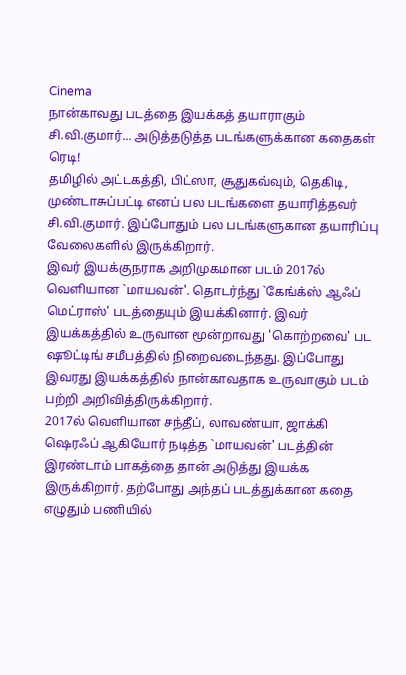Cinema
நான்காவது படத்தை இயக்கத் தயாராகும் சி.வி.குமார்... அடுத்தடுத்த படங்களுக்கான கதைகள் ரெடி!
தமிழில் அட்டகத்தி, பிட்ஸா, சூதுகவ்வும், தெகிடி, முண்டாசுப்பட்டி எனப் பல படங்களை தயாரித்தவர் சி.வி.குமார். இப்போதும் பல படங்களுகான தயாரிப்பு வேலைகளில் இருக்கிறார்.
இவர் இயக்குநராக அறிமுகமான படம் 2017ல் வெளியான `மாயவன்'. தொடர்ந்து `கேங்க்ஸ் ஆஃப் மெட்ராஸ்' படத்தையும் இயக்கினார். இவர் இயக்கத்தில் உருவான மூன்றாவது 'கொற்றவை' பட ஷூட்டிங் சமீபத்தில் நிறைவடைந்தது. இப்போது இவரது இயக்கத்தில் நான்காவதாக உருவாகும் படம் பற்றி அறிவித்திருக்கிறார்.
2017ல் வெளியான சந்தீப், லாவண்யா, ஜாக்கி ஷெரஃப் ஆகியோர் நடித்த `மாயவன்' படத்தின் இரண்டாம் பாகத்தை தான் அடுத்து இயக்க இருக்கிறார். தற்போது அந்தப் படத்துக்கான கதை எழுதும் பணியில்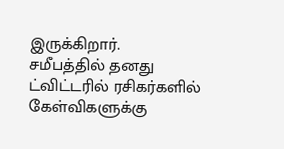இருக்கிறார்.
சமீபத்தில் தனது ட்விட்டரில் ரசிகர்களில் கேள்விகளுக்கு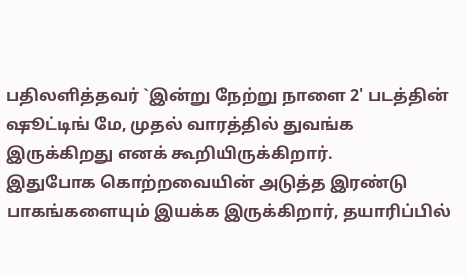பதிலளித்தவர் `இன்று நேற்று நாளை 2' படத்தின் ஷூட்டிங் மே, முதல் வாரத்தில் துவங்க இருக்கிறது எனக் கூறியிருக்கிறார்.
இதுபோக கொற்றவையின் அடுத்த இரண்டு பாகங்களையும் இயக்க இருக்கிறார், தயாரிப்பில்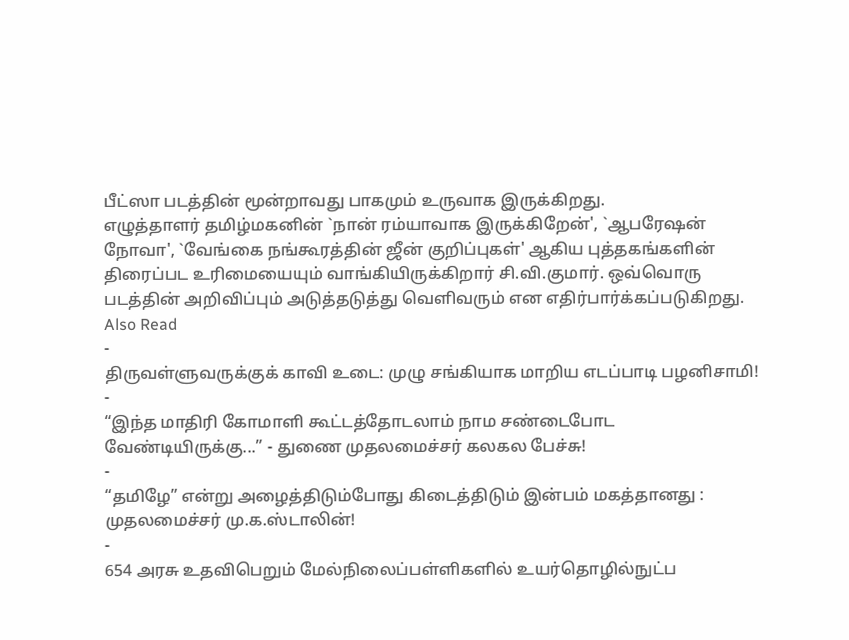பீட்ஸா படத்தின் மூன்றாவது பாகமும் உருவாக இருக்கிறது.
எழுத்தாளர் தமிழ்மகனின் `நான் ரம்யாவாக இருக்கிறேன்', `ஆபரேஷன் நோவா', `வேங்கை நங்கூரத்தின் ஜீன் குறிப்புகள்' ஆகிய புத்தகங்களின் திரைப்பட உரிமையையும் வாங்கியிருக்கிறார் சி.வி.குமார். ஒவ்வொரு படத்தின் அறிவிப்பும் அடுத்தடுத்து வெளிவரும் என எதிர்பார்க்கப்படுகிறது.
Also Read
-
திருவள்ளுவருக்குக் காவி உடை: முழு சங்கியாக மாறிய எடப்பாடி பழனிசாமி!
-
“இந்த மாதிரி கோமாளி கூட்டத்தோடலாம் நாம சண்டைபோட வேண்டியிருக்கு...” - துணை முதலமைச்சர் கலகல பேச்சு!
-
“தமிழே” என்று அழைத்திடும்போது கிடைத்திடும் இன்பம் மகத்தானது : முதலமைச்சர் மு.க.ஸ்டாலின்!
-
654 அரசு உதவிபெறும் மேல்நிலைப்பள்ளிகளில் உயர்தொழில்நுட்ப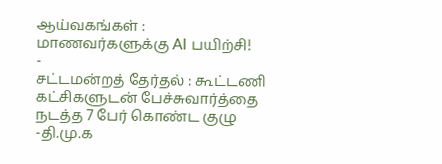ஆய்வகங்கள் : மாணவர்களுக்கு AI பயிற்சி!
-
சட்டமன்றத் தேர்தல் : கூட்டணி கட்சிகளுடன் பேச்சுவார்த்தை நடத்த 7 பேர் கொண்ட குழு -தி.மு.க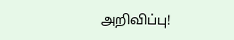அறிவிப்பு!